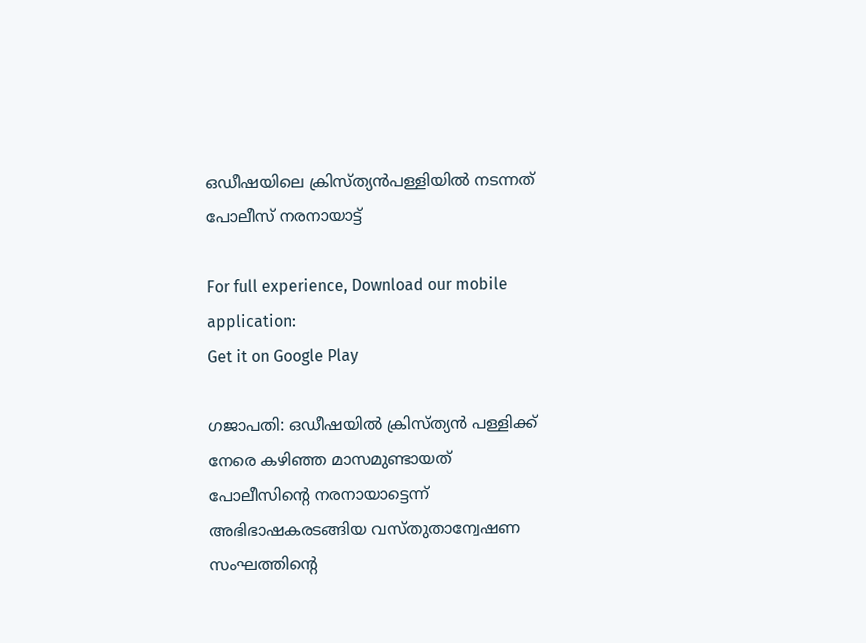ഒഡീഷയിലെ ക്രിസ്ത്യൻപള്ളിയിൽ നടന്നത് പോലീസ് നരനായാട്ട്

For full experience, Download our mobile application:
Get it on Google Play

ഗജാപതി: ഒഡീഷയിൽ ക്രിസ്ത്യൻ പള്ളിക്ക് നേരെ കഴിഞ്ഞ മാസമുണ്ടായത് പോലീസിന്റെ നരനായാട്ടെന്ന് അഭിഭാഷകരടങ്ങിയ വസ്തുതാന്വേഷണ സംഘത്തിന്റെ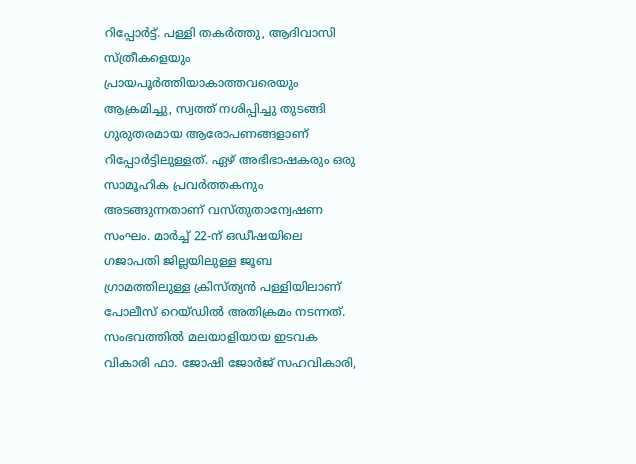റിപ്പോർട്ട്. പള്ളി തകർത്തു, ആദിവാസി സ്ത്രീകളെയും പ്രായപൂർത്തിയാകാത്തവരെയും ആക്രമിച്ചു, സ്വത്ത് നശിപ്പിച്ചു തുടങ്ങി ഗുരുതരമായ ആരോപണങ്ങളാണ് റിപ്പോർട്ടിലുള്ളത്. ഏഴ് അഭിഭാഷകരും ഒരു സാമൂഹിക പ്രവർത്തകനും അടങ്ങുന്നതാണ് വസ്തുതാന്വേഷണ സംഘം. മാർച്ച് 22-ന് ഒഡീഷയിലെ ഗജാപതി ജില്ലയിലുള്ള ജൂബ ഗ്രാമത്തിലുള്ള ക്രിസ്ത്യൻ പള്ളിയിലാണ് പോലീസ് റെയ്ഡിൽ അതിക്രമം നടന്നത്. സംഭവത്തിൽ മലയാളിയായ ഇടവക വികാരി ഫാ. ജോഷി ജോർജ് സഹവികാരി,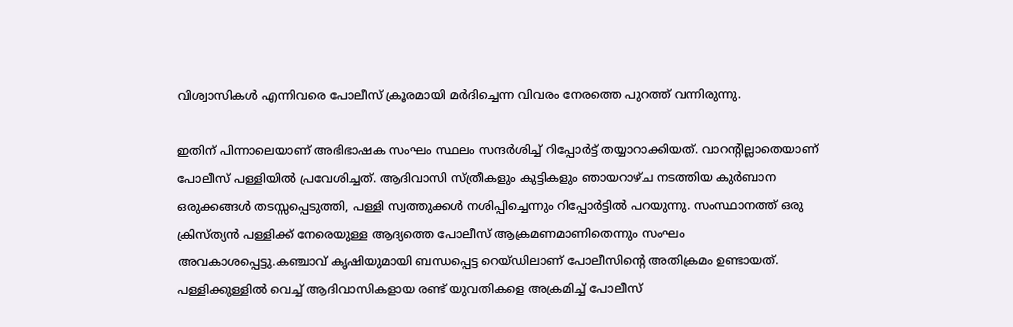വിശ്വാസികൾ എന്നിവരെ പോലീസ് ക്രൂരമായി മർദിച്ചെന്ന വിവരം നേരത്തെ പുറത്ത് വന്നിരുന്നു.

ഇതിന് പിന്നാലെയാണ് അഭിഭാഷക സംഘം സ്ഥലം സന്ദർശിച്ച് റിപ്പോർട്ട് തയ്യാറാക്കിയത്. വാറന്റില്ലാതെയാണ് പോലീസ് പള്ളിയിൽ പ്രവേശിച്ചത്. ആദിവാസി സ്ത്രീകളും കുട്ടികളും ഞായറാഴ്ച നടത്തിയ കുർബാന ഒരുക്കങ്ങൾ തടസ്സപ്പെടുത്തി, പള്ളി സ്വത്തുക്കൾ നശിപ്പിച്ചെന്നും റിപ്പോർട്ടിൽ പറയുന്നു. സംസ്ഥാനത്ത് ഒരു ക്രിസ്ത്യൻ പള്ളിക്ക് നേരെയുള്ള ആദ്യത്തെ പോലീസ് ആക്രമണമാണിതെന്നും സംഘം അവകാശപ്പെട്ടു.കഞ്ചാവ് കൃഷിയുമായി ബന്ധപ്പെട്ട റെയ്ഡിലാണ് പോലീസിന്റെ അതിക്രമം ഉണ്ടായത്. പള്ളിക്കുള്ളിൽ വെച്ച് ആദിവാസികളായ രണ്ട് യുവതികളെ അക്രമിച്ച് പോലീസ്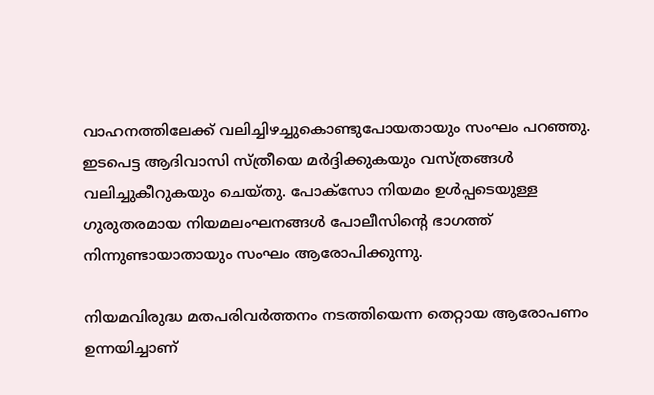വാഹനത്തിലേക്ക് വലിച്ചിഴച്ചുകൊണ്ടുപോയതായും സംഘം പറഞ്ഞു. ഇടപെട്ട ആദിവാസി സ്ത്രീയെ മർദ്ദിക്കുകയും വസ്ത്രങ്ങൾ വലിച്ചുകീറുകയും ചെയ്തു. പോക്‌സോ നിയമം ഉൾപ്പടെയുള്ള ഗുരുതരമായ നിയമലംഘനങ്ങൾ പോലീസിന്റെ ഭാഗത്ത് നിന്നുണ്ടായാതായും സംഘം ആരോപിക്കുന്നു.

നിയമവിരുദ്ധ മതപരിവർത്തനം നടത്തിയെന്ന തെറ്റായ ആരോപണം ഉന്നയിച്ചാണ്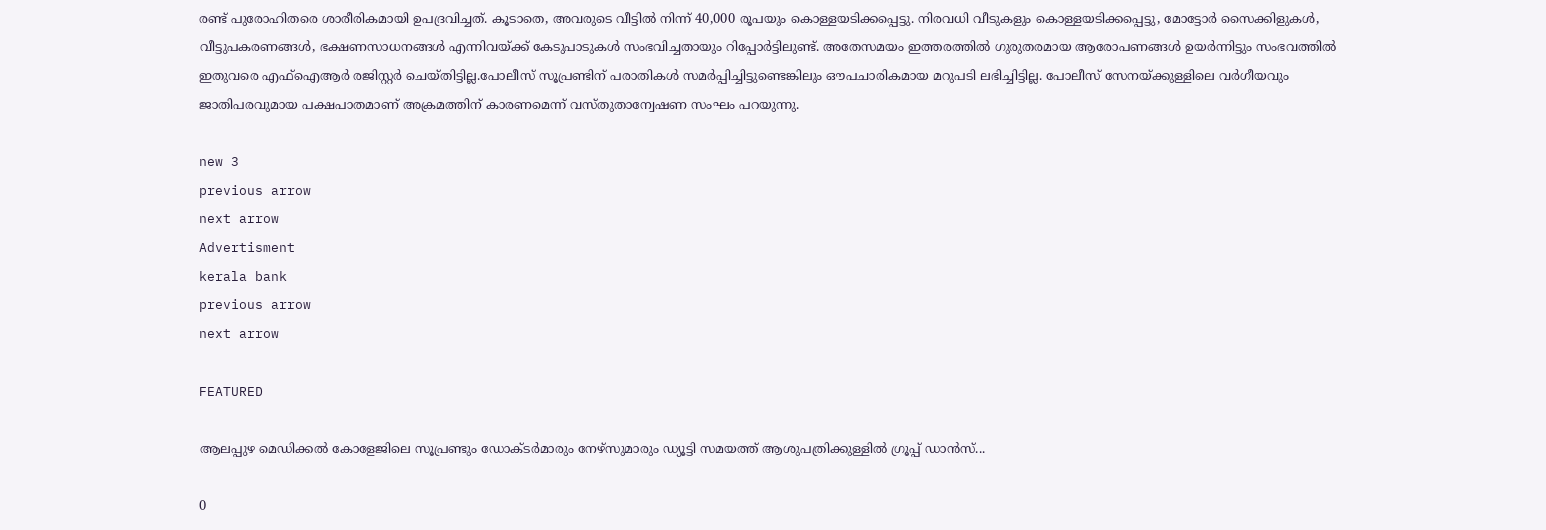രണ്ട് പുരോഹിതരെ ശാരീരികമായി ഉപദ്രവിച്ചത്. കൂടാതെ, അവരുടെ വീട്ടിൽ നിന്ന് 40,000 രൂപയും കൊള്ളയടിക്കപ്പെട്ടു. നിരവധി വീടുകളും കൊള്ളയടിക്കപ്പെട്ടു, മോട്ടോർ സൈക്കിളുകൾ, വീട്ടുപകരണങ്ങൾ, ഭക്ഷണസാധനങ്ങൾ എന്നിവയ്ക്ക് കേടുപാടുകൾ സംഭവിച്ചതായും റിപ്പോർട്ടിലുണ്ട്. അതേസമയം ഇത്തരത്തിൽ ഗുരുതരമായ ആരോപണങ്ങൾ ഉയർന്നിട്ടും സംഭവത്തിൽ ഇതുവരെ എഫ്‌ഐആർ രജിസ്റ്റർ ചെയ്തിട്ടില്ല.പോലീസ് സൂപ്രണ്ടിന് പരാതികൾ സമർപ്പിച്ചിട്ടുണ്ടെങ്കിലും ഔപചാരികമായ മറുപടി ലഭിച്ചിട്ടില്ല. പോലീസ് സേനയ്ക്കുള്ളിലെ വർഗീയവും ജാതിപരവുമായ പക്ഷപാതമാണ് അക്രമത്തിന് കാരണമെന്ന് വസ്തുതാന്വേഷണ സംഘം പറയുന്നു.

new 3
previous arrow
next arrow
Advertisment
kerala bank
previous arrow
next arrow

FEATURED

ആലപ്പുഴ മെഡിക്കൽ കോളേജിലെ സൂപ്രണ്ടും ഡോക്ടർമാരും നേഴ്സുമാരും ഡ്യൂട്ടി സമയത്ത് ആശുപത്രിക്കുള്ളിൽ ഗ്രൂപ്പ് ഡാൻസ്...

0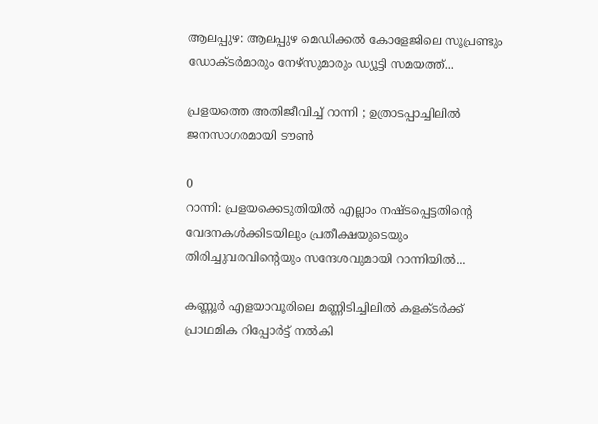ആലപ്പുഴ: ആലപ്പുഴ മെഡിക്കൽ കോളേജിലെ സൂപ്രണ്ടും ഡോക്ടർമാരും നേഴ്സുമാരും ഡ്യൂട്ടി സമയത്ത്...

പ്രളയത്തെ അതിജീവിച്ച് റാന്നി ; ഉത്രാടപ്പാച്ചിലിൽ ജനസാഗരമായി ടൗൺ

0
റാന്നി: പ്രളയക്കെടുതിയിൽ എല്ലാം നഷ്ടപ്പെട്ടതിന്റെ വേദനകൾക്കിടയിലും പ്രതീക്ഷയുടെയും തിരിച്ചുവരവിന്റെയും സന്ദേശവുമായി റാന്നിയിൽ...

കണ്ണൂർ എളയാവൂരിലെ മണ്ണിടിച്ചിലിൽ കളക്ടർക്ക് പ്രാഥമിക റിപ്പോർട്ട് നൽകി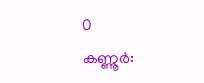0
കണ്ണൂർ: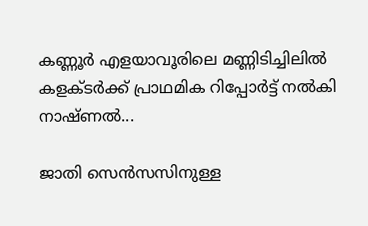കണ്ണൂർ എളയാവൂരിലെ മണ്ണിടിച്ചിലിൽ കളക്ടർക്ക് പ്രാഥമിക റിപ്പോർട്ട് നൽകി നാഷ്ണൽ...

ജാതി സെൻസസിനുള്ള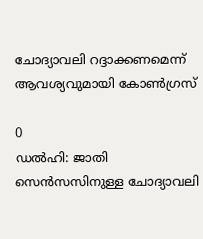ചോദ്യാവലി റദ്ദാക്കണമെന്ന് ആവശ്യവുമായി കോൺഗ്രസ്

0
ഡൽഹി: ജാതി സെൻസസിനുള്ള ചോദ്യാവലി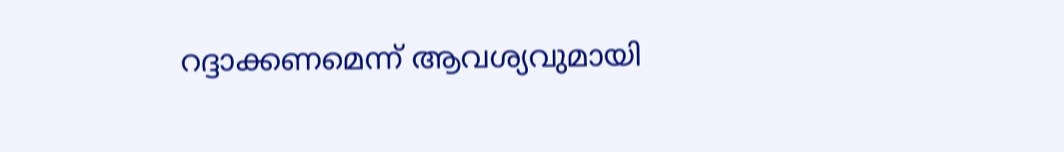റദ്ദാക്കണമെന്ന് ആവശ്യവുമായി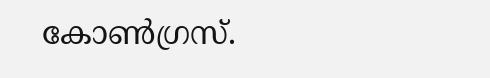കോൺഗ്രസ്.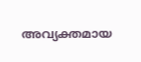അവ്യക്തമായ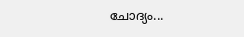ചോദ്യം...